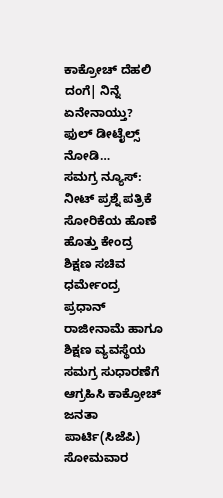ಕಾಕ್ರೋಚ್ ದೆಹಲಿ ದಂಗೆ| ನಿನ್ನೆ ಏನೇನಾಯ್ತು? ಫುಲ್ ಡೀಟೈಲ್ಸ್ ನೋಡಿ…
ಸಮಗ್ರ ನ್ಯೂಸ್: ನೀಟ್ ಪ್ರಶ್ನೆ ಪತ್ರಿಕೆ ಸೋರಿಕೆಯ ಹೊಣೆ ಹೊತ್ತು ಕೇಂದ್ರ ಶಿಕ್ಷಣ ಸಚಿವ ಧರ್ಮೇಂದ್ರ ಪ್ರಧಾನ್ ರಾಜೀನಾಮೆ ಹಾಗೂ ಶಿಕ್ಷಣ ವ್ಯವಸ್ಥೆಯ ಸಮಗ್ರ ಸುಧಾರಣೆಗೆ ಆಗ್ರಹಿಸಿ ಕಾಕ್ರೋಚ್ ಜನತಾ ಪಾರ್ಟಿ(ಸಿಜೆಪಿ) ಸೋಮವಾರ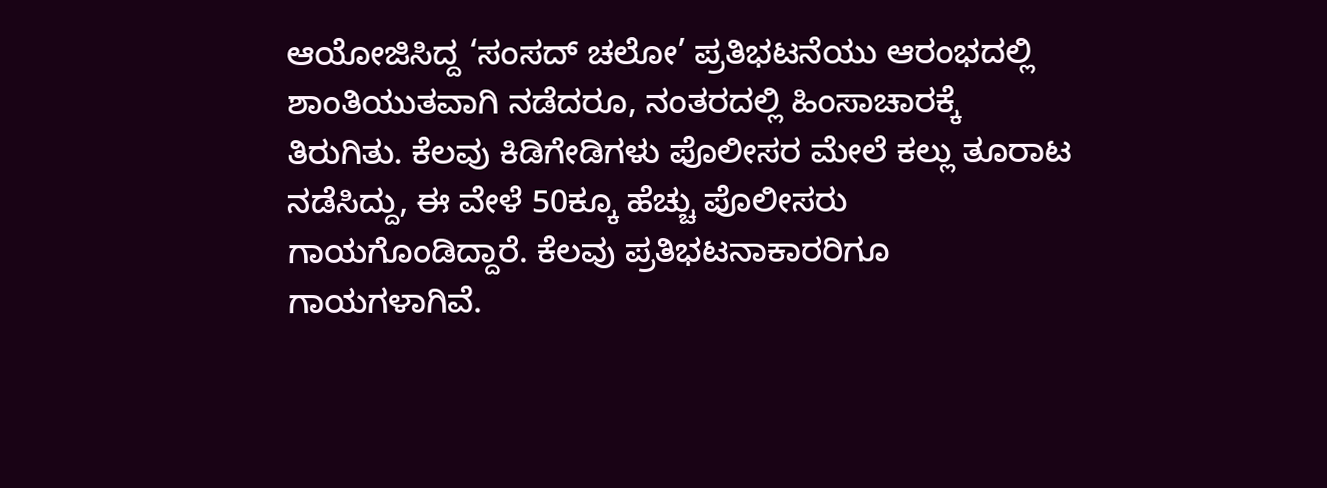ಆಯೋಜಿಸಿದ್ದ ‘ಸಂಸದ್ ಚಲೋ’ ಪ್ರತಿಭಟನೆಯು ಆರಂಭದಲ್ಲಿ ಶಾಂತಿಯುತವಾಗಿ ನಡೆದರೂ, ನಂತರದಲ್ಲಿ ಹಿಂಸಾಚಾರಕ್ಕೆ ತಿರುಗಿತು. ಕೆಲವು ಕಿಡಿಗೇಡಿಗಳು ಪೊಲೀಸರ ಮೇಲೆ ಕಲ್ಲು ತೂರಾಟ ನಡೆಸಿದ್ದು, ಈ ವೇಳೆ 50ಕ್ಕೂ ಹೆಚ್ಚು ಪೊಲೀಸರು ಗಾಯಗೊಂಡಿದ್ದಾರೆ. ಕೆಲವು ಪ್ರತಿಭಟನಾಕಾರರಿಗೂ ಗಾಯಗಳಾಗಿವೆ.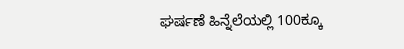ಘರ್ಷಣೆ ಹಿನ್ನೆಲೆಯಲ್ಲಿ 100ಕ್ಕೂ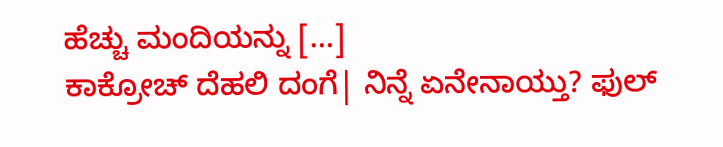ಹೆಚ್ಚು ಮಂದಿಯನ್ನು […]
ಕಾಕ್ರೋಚ್ ದೆಹಲಿ ದಂಗೆ| ನಿನ್ನೆ ಏನೇನಾಯ್ತು? ಫುಲ್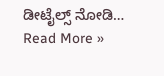ಡೀಟೈಲ್ಸ್ ನೋಡಿ… Read More »